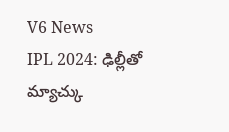V6 News
IPL 2024: ఢిల్లీతో మ్యాచ్కు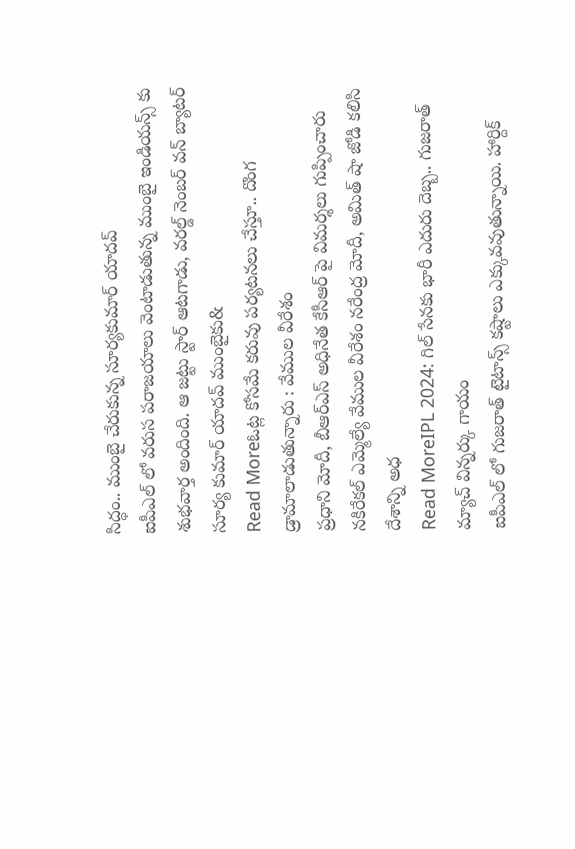సిద్ధం.. ముంబై చేరుకున్న సూర్యకుమార్ యాదవ్
ఐపీఎల్ లో వరుస పరాజయాలు వెంటాడుతున్న ముంబై ఇండియన్స్ కు శుభవార్త అందింది. ఆ జట్టు స్టార్ ఆటగాడు, వరల్డ్ నెంబర్ వన్ బ్యాటర్ సూర్య కుమార్ యాదవ్ ముంబైకు&
Read Moreఓట్ల కోసమే కరువు పర్యటనలు చేస్తూ.. దొంగ డ్రామాలాడుతున్నారు : వేముల వీరేశం
ప్రధాని మోదీ, బీఆర్ఎస్ అధినేత కేసీఆర్ పై విమర్శలు గుప్పించారు నకిరేకల్ ఎమ్మెల్యే వేముల వీరేశం నరేంద్ర మోదీ, అమిత్ షా జోడి కలిసి దేశాన్ని అధ
Read MoreIPL 2024: గిల్ సేనకు భారీ ఎదురు దెబ్బ.. గుజరాత్ మ్యాచ్ విన్నర్కు గాయం
ఐపీఎల్ లో గుజరాత్ టైటాన్స్ కష్టాలు ఎక్కువవుతున్నాయి. హార్దిక్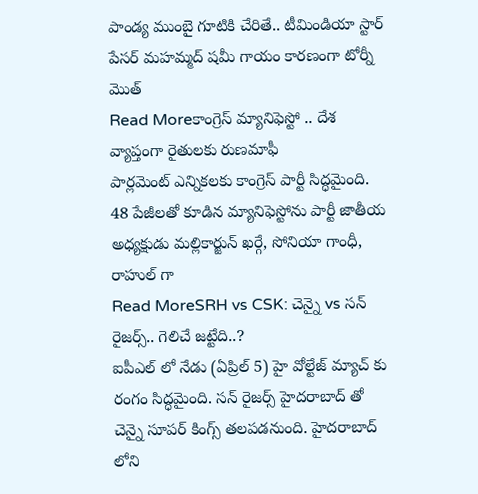పాండ్య ముంబై గూటికి చేరితే.. టీమిండియా స్టార్ పేసర్ మహమ్మద్ షమీ గాయం కారణంగా టోర్నీ మొత్
Read Moreకాంగ్రెస్ మ్యానిఫెస్టో .. దేశ వ్యాప్తంగా రైతులకు రుణమాఫీ
పార్లమెంట్ ఎన్నికలకు కాంగ్రెస్ పార్టీ సిద్ధమైంది. 48 పేజీలతో కూడిన మ్యానిఫెస్టోను పార్టీ జాతీయ అధ్యక్షుడు మల్లికార్జున్ ఖర్గే, సోనియా గాంధీ, రాహుల్ గా
Read MoreSRH vs CSK: చెన్నై vs సన్ రైజర్స్.. గెలిచే జట్టేది..?
ఐపీఎల్ లో నేడు (ఏప్రిల్ 5) హై వోల్టేజ్ మ్యాచ్ కు రంగం సిద్ధమైంది. సన్ రైజర్స్ హైదరాబాద్ తో చెన్నై సూపర్ కింగ్స్ తలపడనుంది. హైదరాబాద్ లోని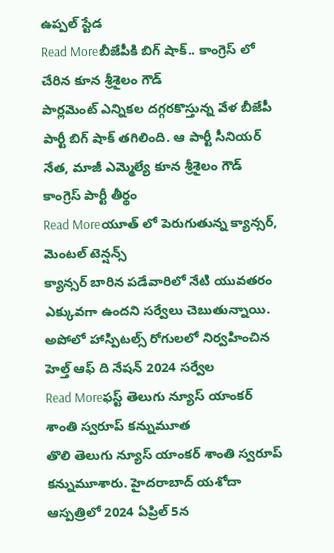ఉప్పల్ స్టేడ
Read Moreబీజేపీకి బిగ్ షాక్.. కాంగ్రెస్ లో చేరిన కూన శ్రీశైలం గౌడ్
పార్లమెంట్ ఎన్నికల దగ్గరకొస్తున్న వేళ బీజేపీ పార్టీ బిగ్ షాక్ తగిలింది. ఆ పార్టీ సీనియర్ నేత, మాజీ ఎమ్మెల్యే కూన శ్రీశైలం గౌడ్ కాంగ్రెస్ పార్టీ తీర్థం
Read Moreయూత్ లో పెరుగుతున్న క్యాన్సర్, మెంటల్ టెన్షన్స్
క్యాన్సర్ బారిన పడేవారిలో నేటి యువతరం ఎక్కువగా ఉందని సర్వేలు చెబుతున్నాయి. అపోలో హాస్పిటల్స్ రోగులలో నిర్వహించిన హెల్త్ ఆఫ్ ది నేషన్ 2024 సర్వేల
Read Moreఫస్ట్ తెలుగు న్యూస్ యాంకర్ శాంతి స్వరూప్ కన్నుమూత
తొలి తెలుగు న్యూస్ యాంకర్ శాంతి స్వరూప్ కన్నుమూశారు. హైదరాబాద్ యశోదా ఆస్పత్రిలో 2024 ఏప్రిల్ 5న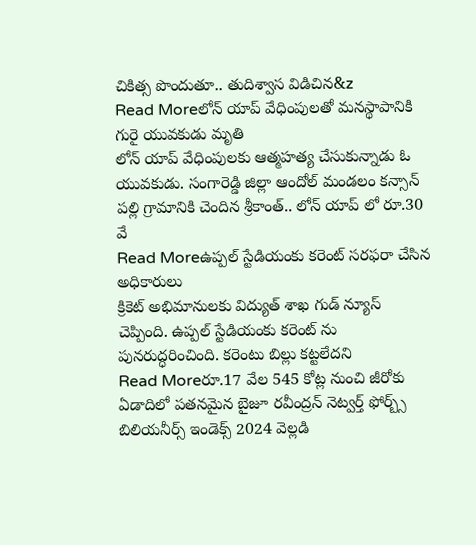చికిత్స పొందుతూ.. తుదిశ్వాస విడిచిన&z
Read Moreలోన్ యాప్ వేధింపులతో మనస్థాపానికి గురై యువకుడు మృతి
లోన్ యాప్ వేధింపులకు ఆత్మహత్య చేసుకున్నాడు ఓ యువకుడు. సంగారెడ్డి జిల్లా ఆందోల్ మండలం కన్సాన్ పల్లి గ్రామానికి చెందిన శ్రీకాంత్.. లోన్ యాప్ లో రూ.30 వే
Read Moreఉప్పల్ స్టేడియంకు కరెంట్ సరఫరా చేసిన అధికారులు
క్రికెట్ అభిమానులకు విద్యుత్ శాఖ గుడ్ న్యూస్ చెప్పింది. ఉప్పల్ స్టేడియంకు కరెంట్ ను పునరుద్ధరించింది. కరెంటు బిల్లు కట్టలేదని
Read Moreరూ.17 వేల 545 కోట్ల నుంచి జీరోకు
ఏడాదిలో పతనమైన బైజూ రవీంద్రన్ నెట్వర్త్ ఫోర్బ్స్ బిలియనీర్స్ ఇండెక్స్ 2024 వెల్లడి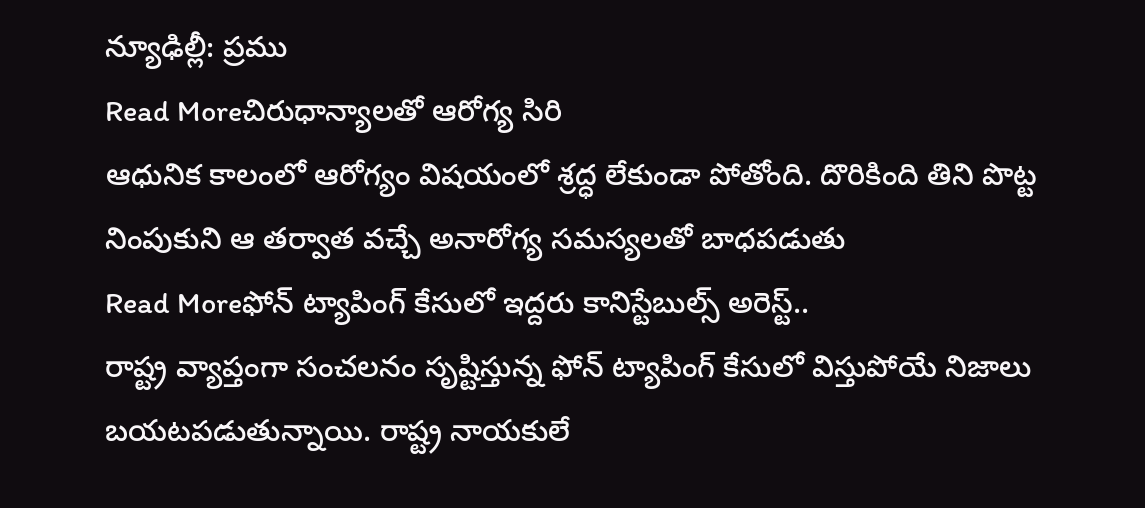న్యూఢిల్లీ: ప్రము
Read Moreచిరుధాన్యాలతో ఆరోగ్య సిరి
ఆధునిక కాలంలో ఆరోగ్యం విషయంలో శ్రద్ధ లేకుండా పోతోంది. దొరికింది తిని పొట్ట నింపుకుని ఆ తర్వాత వచ్చే అనారోగ్య సమస్యలతో బాధపడుతు
Read Moreఫోన్ ట్యాపింగ్ కేసులో ఇద్దరు కానిస్టేబుల్స్ అరెస్ట్..
రాష్ట్ర వ్యాప్తంగా సంచలనం సృష్టిస్తున్న ఫోన్ ట్యాపింగ్ కేసులో విస్తుపోయే నిజాలు బయటపడుతున్నాయి. రాష్ట్ర నాయకులే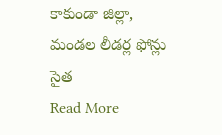కాకుండా జిల్లా, మండల లీడర్ల ఫోన్లు సైత
Read More